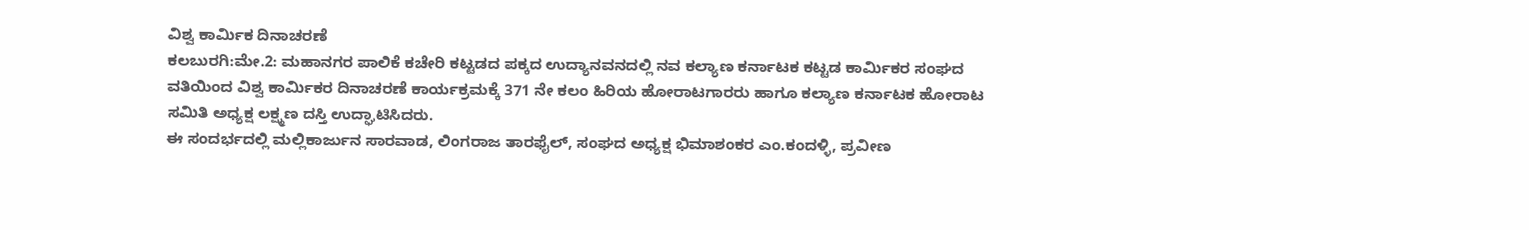ವಿಶ್ವ ಕಾರ್ಮಿಕ ದಿನಾಚರಣೆ
ಕಲಬುರಗಿ:ಮೇ.2: ಮಹಾನಗರ ಪಾಲಿಕೆ ಕಚೇರಿ ಕಟ್ಟಡದ ಪಕ್ಕದ ಉದ್ಯಾನವನದಲ್ಲಿ ನವ ಕಲ್ಯಾಣ ಕರ್ನಾಟಕ ಕಟ್ಟಡ ಕಾರ್ಮಿಕರ ಸಂಘದ ವತಿಯಿಂದ ವಿಶ್ವ ಕಾರ್ಮಿಕರ ದಿನಾಚರಣೆ ಕಾರ್ಯಕ್ರಮಕ್ಕೆ 371 ನೇ ಕಲಂ ಹಿರಿಯ ಹೋರಾಟಗಾರರು ಹಾಗೂ ಕಲ್ಯಾಣ ಕರ್ನಾಟಕ ಹೋರಾಟ ಸಮಿತಿ ಅಧ್ಯಕ್ಷ ಲಕ್ಷ್ಮಣ ದಸ್ತಿ ಉದ್ಘಾಟಿಸಿದರು.
ಈ ಸಂದರ್ಭದಲ್ಲಿ ಮಲ್ಲಿಕಾರ್ಜುನ ಸಾರವಾಡ, ಲಿಂಗರಾಜ ತಾರಫೈಲ್, ಸಂಘದ ಅಧ್ಯಕ್ಷ ಭಿಮಾಶಂಕರ ಎಂ.ಕಂದಳ್ಳಿ, ಪ್ರವೀಣ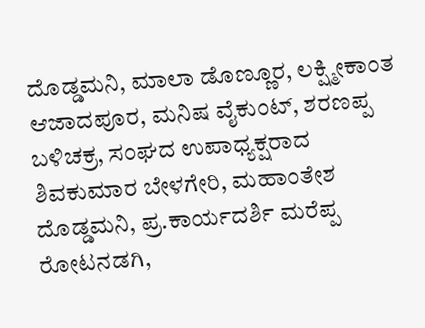ದೊಡ್ಡಮನಿ, ಮಾಲಾ ಡೊಣ್ಣೂರ, ಲಕ್ಷ್ಮೀಕಾಂತ ಆಜಾದಪೂರ, ಮನಿಷ ವೈಕುಂಟ್, ಶರಣಪ್ಪ ಬಳಿಚಕ್ರ, ಸಂಘದ ಉಪಾಧ್ಯಕ್ಷರಾದ ಶಿವಕುಮಾರ ಬೇಳಗೇರಿ, ಮಹಾಂತೇಶ ದೊಡ್ಡಮನಿ, ಪ್ರ.ಕಾರ್ಯದರ್ಶಿ ಮರೆಪ್ಪ ರೋಟನಡಗಿ,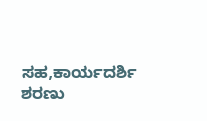ಸಹ,ಕಾರ್ಯದರ್ಶಿ ಶರಣು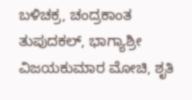ಬಳಿಚಕ್ರ, ಚಂದ್ರಕಾಂತ ತುಪುದಕಲ್, ಭಾಗ್ಯಾಶ್ರೀ ವಿಜಯಕುಮಾರ ಮೋಚಿ, ಶೃತಿ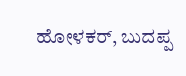ಹೋಳಕರ್, ಬುದಪ್ಪ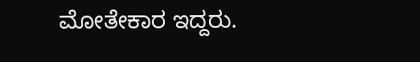ಮೋತೇಕಾರ ಇದ್ದರು.